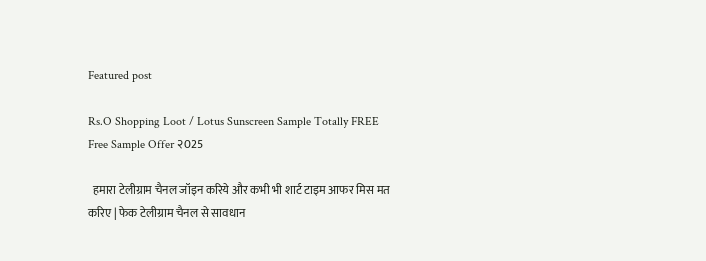Featured post

Rs.O Shopping Loot / Lotus Sunscreen Sample Totally FREE Free Sample Offer २025

  हमारा टेलीग्राम चैनल जॉइन करिये और कभी भी शार्ट टाइम आफर मिस मत करिए | फेक टेलीग्राम चैनल से सावधान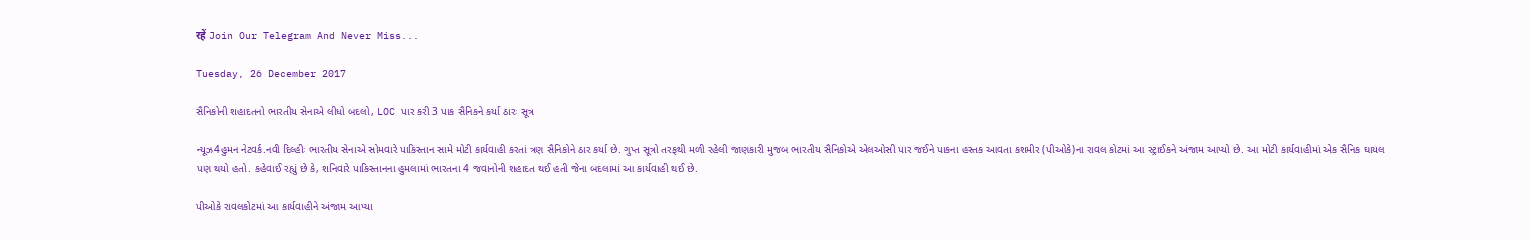रहें Join Our Telegram And Never Miss...

Tuesday, 26 December 2017

સૈનિકોની શહાદતનો ભારતીય સેનાએ લીધો બદલો, LOC પાર કરી 3 પાક સૈનિકને કર્યા ઠારઃ સૂત્ર

ન્યૂઝ4હુમન નેટવર્ક.નવી દિલ્હીઃ ભારતીય સેનાએ સોમવારે પાકિસ્તાન સામે મોટી કાર્યવાહી કરતાં ત્રણ સૈનિકોને ઠાર કર્યા છે. ગુપ્ત સૂત્રો તરફથી મળી રહેલી જાણકારી મુજબ ભારતીય સૈનિકોએ એલઓસી પાર જઈને પાકના હસ્તક આવતા કશમીર (પીઓકે)ના રાવલ કોટમાં આ સ્ટ્રાઈકને અંજામ આપ્યો છે. આ મોટી કાર્યવાહીમાં એક સૈનિક ઘાયલ પણ થયો હતો. કહેવાઈ રહ્યું છે કે, શનિવારે પાકિસ્તાનના હુમલામાં ભારતના 4 જવાનોની શહાદત થઈ હતી જેના બદલામાં આ કાર્યવાહી થઈ છે.

પીઓકે રાવલકોટમાં આ કાર્યવાહીને અંજામ આપ્યા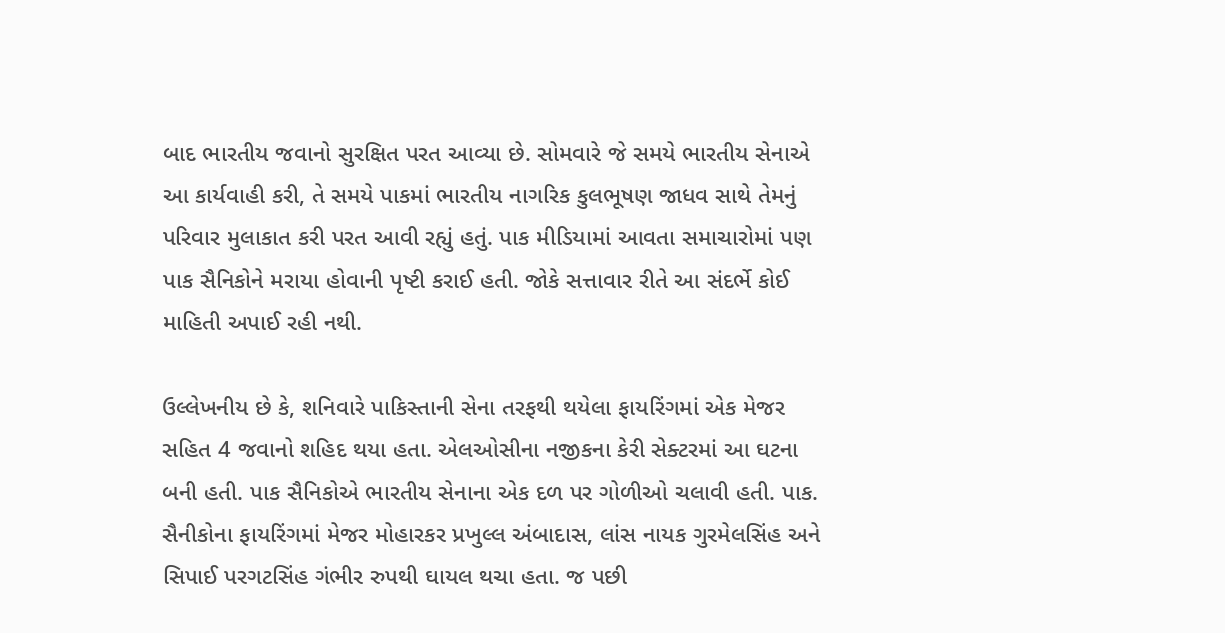બાદ ભારતીય જવાનો સુરક્ષિત પરત આવ્યા છે. સોમવારે જે સમયે ભારતીય સેનાએ આ કાર્યવાહી કરી, તે સમયે પાકમાં ભારતીય નાગરિક કુલભૂષણ જાધવ સાથે તેમનું પરિવાર મુલાકાત કરી પરત આવી રહ્યું હતું. પાક મીડિયામાં આવતા સમાચારોમાં પણ પાક સૈનિકોને મરાયા હોવાની પૃષ્ટી કરાઈ હતી. જોકે સત્તાવાર રીતે આ સંદર્ભે કોઈ માહિતી અપાઈ રહી નથી.

ઉલ્લેખનીય છે કે, શનિવારે પાકિસ્તાની સેના તરફથી થયેલા ફાયરિંગમાં એક મેજર સહિત 4 જવાનો શહિદ થયા હતા. એલઓસીના નજીકના કેરી સેક્ટરમાં આ ઘટના બની હતી. પાક સૈનિકોએ ભારતીય સેનાના એક દળ પર ગોળીઓ ચલાવી હતી. પાક. સૈનીકોના ફાયરિંગમાં મેજર મોહારકર પ્રખુલ્લ અંબાદાસ, લાંસ નાયક ગુરમેલસિંહ અને સિપાઈ પરગટસિંહ ગંભીર રુપથી ઘાયલ થચા હતા. જ પછી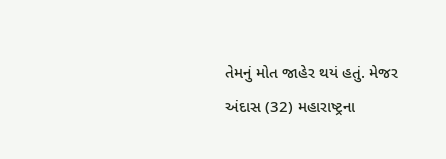તેમનું મોત જાહેર થયં હતું. મેજર અંદાસ (32) મહારાષ્ટ્રના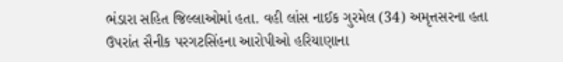ભંડારા સહિત જિલ્લાઓમાં હતા. વહી લાંસ નાઈક ગુરમેલ (34) અમૃત્તસરના હતા ઉપરાંત સૈનીક પરગટસિંહના આરોપીઓ હરિયાણાના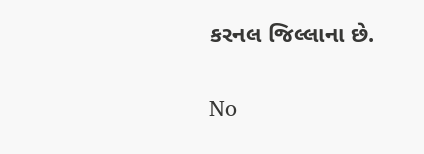કરનલ જિલ્લાના છે.

No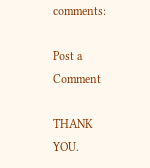comments:

Post a Comment

THANK YOU.